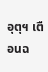อุตุฯ เตือนฉ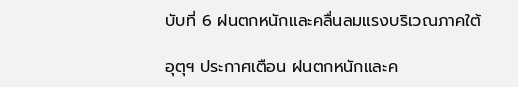บับที่ 6 ฝนตกหนักและคลื่นลมแรงบริเวณภาคใต้

อุตุฯ ประกาศเตือน ฝนตกหนักและค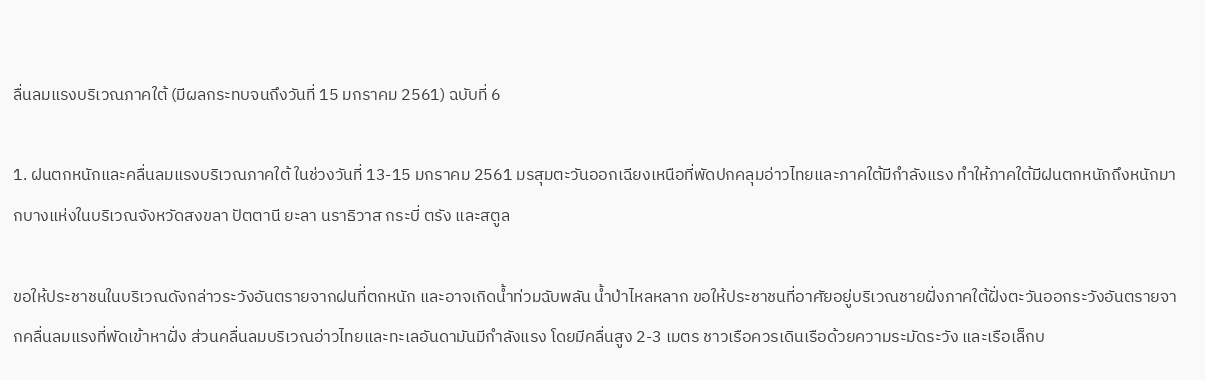ลื่นลมแรงบริเวณภาคใต้ (มีผลกระทบจนถึงวันที่ 15 มกราคม 2561) ฉบับที่ 6

1. ฝนตกหนักและคลื่นลมแรงบริเวณภาคใต้ ในช่วงวันที่ 13-15 มกราคม 2561 มรสุมตะวันออกเฉียงเหนือที่พัดปกคลุมอ่าวไทยและภาคใต้มีกำลังแรง ทำให้ภาคใต้มีฝนตกหนักถึงหนักมากบางแห่งในบริเวณจังหวัดสงขลา ปัตตานี ยะลา นราธิวาส กระบี่ ตรัง และสตูล

ขอให้ประชาชนในบริเวณดังกล่าวระวังอันตรายจากฝนที่ตกหนัก และอาจเกิดน้ำท่วมฉับพลัน น้ำป่าไหลหลาก ขอให้ประชาชนที่อาศัยอยู่บริเวณชายฝั่งภาคใต้ฝั่งตะวันออกระวังอันตรายจากคลื่นลมแรงที่พัดเข้าหาฝั่ง ส่วนคลื่นลมบริเวณอ่าวไทยและทะเลอันดามันมีกำลังแรง โดยมีคลื่นสูง 2-3 เมตร ชาวเรือควรเดินเรือด้วยความระมัดระวัง และเรือเล็กบ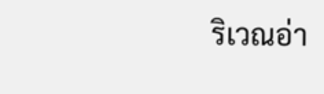ริเวณอ่า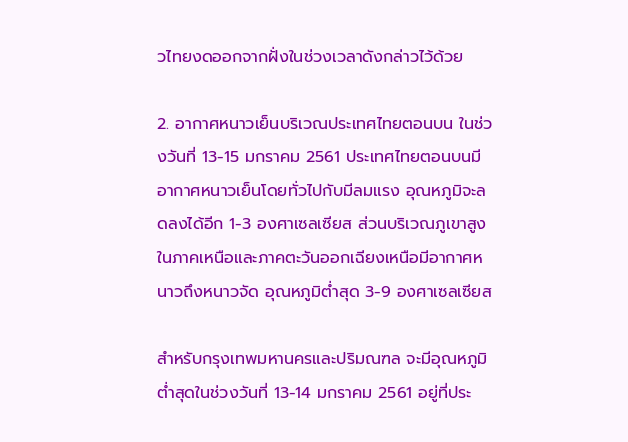วไทยงดออกจากฝั่งในช่วงเวลาดังกล่าวไว้ด้วย

2. อากาศหนาวเย็นบริเวณประเทศไทยตอนบน ในช่วงวันที่ 13-15 มกราคม 2561 ประเทศไทยตอนบนมีอากาศหนาวเย็นโดยทั่วไปกับมีลมแรง อุณหภูมิจะลดลงได้อีก 1-3 องศาเซลเซียส ส่วนบริเวณภูเขาสูงในภาคเหนือและภาคตะวันออกเฉียงเหนือมีอากาศหนาวถึงหนาวจัด อุณหภูมิต่ำสุด 3-9 องศาเซลเซียส

สำหรับกรุงเทพมหานครและปริมณฑล จะมีอุณหภูมิต่ำสุดในช่วงวันที่ 13-14 มกราคม 2561 อยู่ที่ประ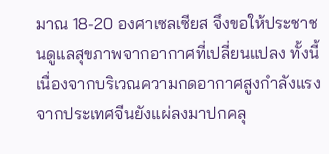มาณ 18-20 องศาเซลเซียส จึงขอให้ประชาชนดูแลสุขภาพจากอากาศที่เปลี่ยนแปลง ทั้งนี้เนื่องจากบริเวณความกดอากาศสูงกำลังแรงจากประเทศจีนยังแผ่ลงมาปกคลุ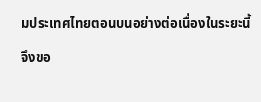มประเทศไทยตอนบนอย่างต่อเนื่องในระยะนี้

จึงขอ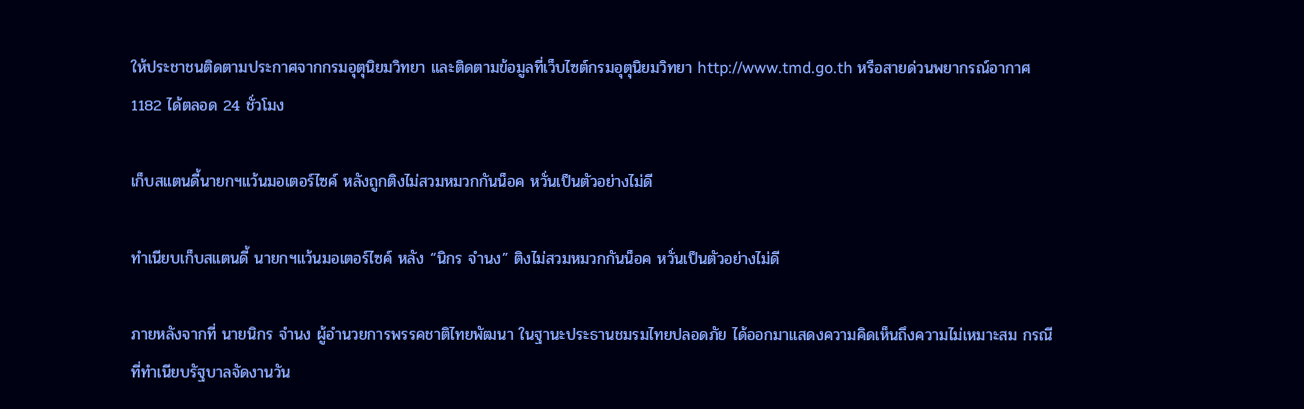ให้ประชาชนติดตามประกาศจากกรมอุตุนิยมวิทยา และติดตามข้อมูลที่เว็บไซต์กรมอุตุนิยมวิทยา http://www.tmd.go.th หรือสายด่วนพยากรณ์อากาศ 1182 ได้ตลอด 24 ชั่วโมง

เก็บสแตนดี้นายกฯแว้นมอเตอร์ไซค์ หลังถูกติงไม่สวมหมวกกันน็อค หวั่นเป็นตัวอย่างไม่ดี

ทำเนียบเก็บสแตนดี้ นายกฯแว้นมอเตอร์ไซค์ หลัง “นิกร จำนง” ติงไม่สวมหมวกกันน็อค หวั่นเป็นตัวอย่างไม่ดี

ภายหลังจากที่ นายนิกร จำนง ผู้อำนวยการพรรคชาติไทยพัฒนา ในฐานะประธานชมรมไทยปลอดภัย ได้ออกมาแสดงความคิดเห็นถึงความไม่เหมาะสม กรณีที่ทำเนียบรัฐบาลจัดงานวัน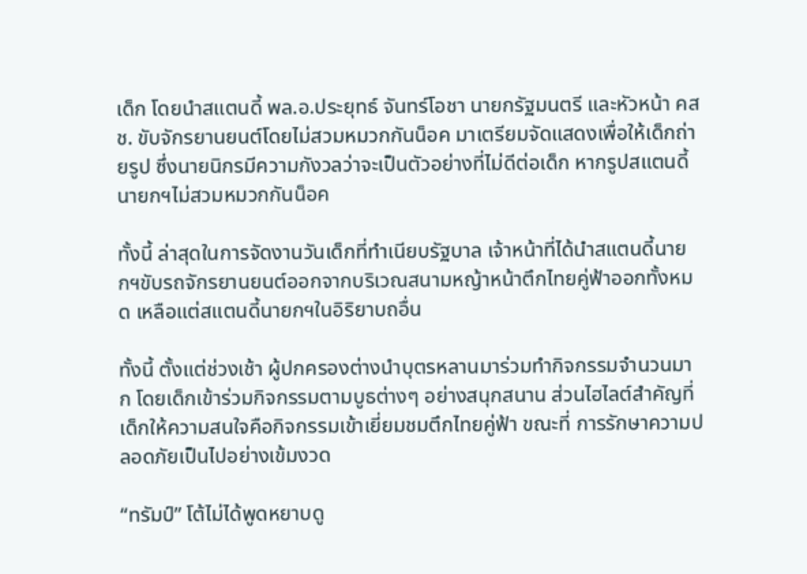เด็ก โดยนำสแตนดี้ พล.อ.ประยุทธ์ จันทร์โอชา นายกรัฐมนตรี และหัวหน้า คสช. ขับจักรยานยนต์โดยไม่สวมหมวกกันน็อค มาเตรียมจัดแสดงเพื่อให้เด็กถ่ายรูป ซึ่งนายนิกรมีความกังวลว่าจะเป็นตัวอย่างที่ไม่ดีต่อเด็ก หากรูปสแตนดี้นายกฯไม่สวมหมวกกันน็อค

ทั้งนี้ ล่าสุดในการจัดงานวันเด็กที่ทำเนียบรัฐบาล เจ้าหน้าที่ได้นำสแตนดี้นายกฯขับรถจักรยานยนต์ออกจากบริเวณสนามหญ้าหน้าตึกไทยคู่ฟ้าออกทั้งหมด เหลือแต่สแตนดี้นายกฯในอิริยาบถอื่น

ทั้งนี้ ตั้งแต่ช่วงเช้า ผู้ปกครองต่างนำบุตรหลานมาร่วมทำกิจกรรมจำนวนมาก โดยเด็กเข้าร่วมกิจกรรมตามบูธต่างๆ อย่างสนุกสนาน ส่วนไฮไลต์สำคัญที่เด็กให้ความสนใจคือกิจกรรมเข้าเยี่ยมชมตึกไทยคู่ฟ้า ขณะที่ การรักษาความปลอดภัยเป็นไปอย่างเข้มงวด

“ทรัมป์” โต้ไม่ได้พูดหยาบดู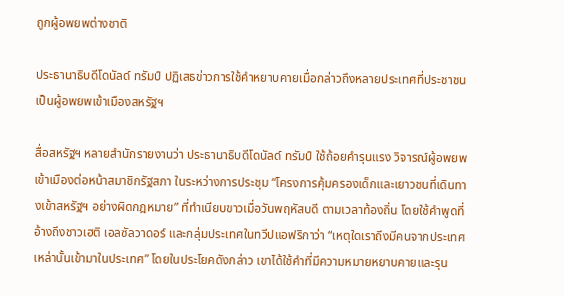ถูกผู้อพยพต่างชาติ

ประธานาธิบดีโดนัลด์ ทรัมป์ ปฏิเสธข่าวการใช้คำหยาบคายเมื่อกล่าวถึงหลายประเทศที่ประชาชนเป็นผู้อพยพเข้าเมืองสหรัฐฯ

สื่อสหรัฐฯ หลายสำนักรายงานว่า ประธานาธิบดีโดนัลด์ ทรัมป์ ใช้ถ้อยคำรุนแรง วิจารณ์ผู้อพยพเข้าเมืองต่อหน้าสมาชิกรัฐสภา ในระหว่างการประชุม “โครงการคุ้มครองเด็กและเยาวชนที่เดินทางเข้าสหรัฐฯ อย่างผิดกฎหมาย” ที่ทำเนียบขาวเมื่อวันพฤหัสบดี ตามเวลาท้องถิ่น โดยใช้คำพูดที่อ้างถึงชาวเฮติ เอลซัลวาดอร์ และกลุ่มประเทศในทวีปแอฟริกาว่า “เหตุใดเราถึงมีคนจากประเทศเหล่านั้นเข้ามาในประเทศ” โดยในประโยคดังกล่าว เขาได้ใช้คำที่มีความหมายหยาบคายและรุน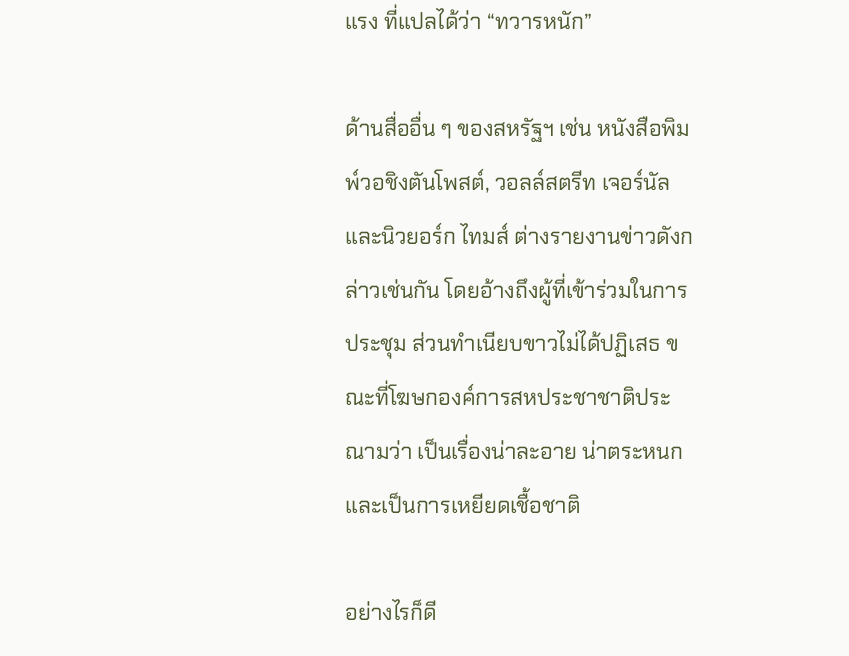แรง ที่แปลได้ว่า “ทวารหนัก”

ด้านสื่ออื่น ๆ ของสหรัฐฯ เช่น หนังสือพิมพ์วอชิงตันโพสต์, วอลล์สตรีท เจอร์นัล และนิวยอร์ก ไทมส์ ต่างรายงานข่าวดังกล่าวเช่นกัน โดยอ้างถึงผู้ที่เข้าร่วมในการประชุม ส่วนทำเนียบขาวไม่ได้ปฏิเสธ ขณะที่โฆษกองค์การสหประชาชาติประณามว่า เป็นเรื่องน่าละอาย น่าตระหนก และเป็นการเหยียดเชื้อชาติ

อย่างไรก็ดี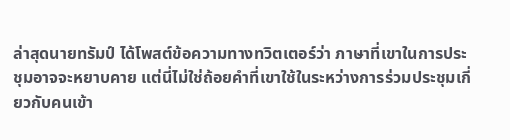ล่าสุดนายทรัมป์ ได้โพสต์ข้อความทางทวิตเตอร์ว่า ภาษาที่เขาในการประชุมอาจจะหยาบคาย แต่นี่ไม่ใช่ถ้อยคำที่เขาใช้ในระหว่างการร่วมประชุมเกี่ยวกับคนเข้า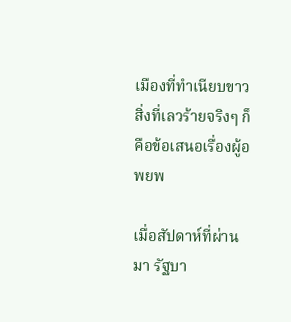เมืองที่ทำเนียบขาว สิ่งที่เลวร้ายจริงๆ ก็คือข้อเสนอเรื่องผู้อพยพ

เมื่อสัปดาห์ที่ผ่านมา รัฐบา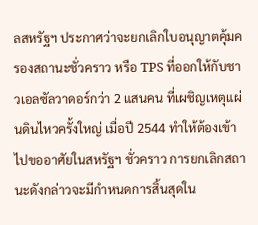ลสหรัฐฯ ประกาศว่าจะยกเลิกใบอนุญาตคุ้มครองสถานะชั่วคราว หรือ TPS ที่ออกให้กับชาวเอลซัลวาดอร์กว่า 2 แสนคน ที่เผชิญเหตุแผ่นดินไหวครั้งใหญ่ เมื่อปี 2544 ทำให้ต้องเข้าไปขออาศัยในสหรัฐฯ ชั่วคราว การยกเลิกสถานะดังกล่าวจะมีกำหนดการสิ้นสุดใน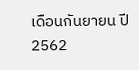เดือนกันยายน ปี 2562